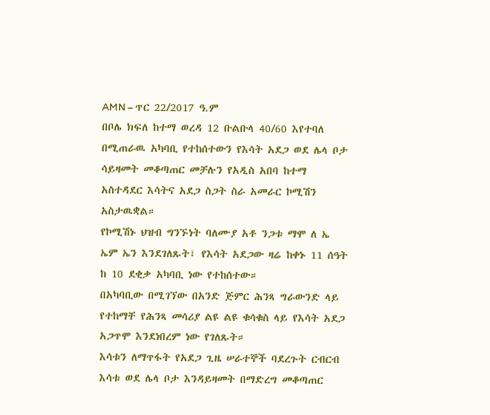AMN – ጥር 22/2017 ዓ.ም
በቦሌ ክፍለ ከተማ ወረዳ 12 ቡልቡላ 40/60 እየተባለ በሚጠራዉ አካባቢ የተከሰተውን የእሳት አደጋ ወደ ሌላ ቦታ ሳይዛመት መቆጣጠር መቻሉን የአዲስ አበባ ከተማ አስተዳደር እሳትና አደጋ ስጋት ስራ አመራር ኮሚሽን አስታዉቋል።
የኮሚሽኑ ህዝብ ግንኙነት ባለሙያ አቶ ንጋቱ ማሞ ለ ኤ ኤም ኤን እንደገለጹት፣ የእሳት አደጋው ዛሬ ከቀኑ 11 ሰዓት ከ 10 ደቂቃ አካባቢ ነው የተከሰተው።
በአካባቢው በሚገኘው በአንድ ጅምር ሕንጻ ግራውንድ ላይ የተከማቸ የሕንጻ መሳሪያ ልዩ ልዩ ቁሳቁስ ላይ የእሳት አደጋ አጋጥሞ እንደነበረም ነው የገለጹት።
እሳቱን ለማጥፋት የአደጋ ጊዜ ሠራተኞች ባደረጉት ርብርብ እሳቱ ወደ ሌላ ቦታ እንዳይዛመት በማድረግ መቆጣጠር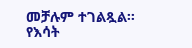መቻሉም ተገልጿል፡፡
የእሳት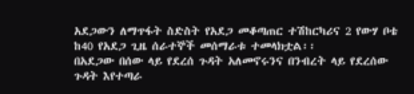አደጋውን ለማጥፋት ስድስት የአደጋ መቆጣጠር ተሽከርካሪና 2 የውሃ ቦቴ ከ40 የአደጋ ጊዜ ሰራተኞች መሰማራቱ ተመላክቷል፡፡
በአደጋው በሰው ላይ የደረሰ ጉዳት አለመኖሩንና በንብረት ላይ የደረሰው ጉዳት እየተጣራ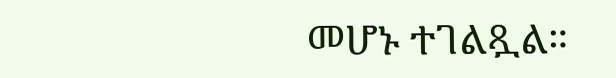መሆኑ ተገልጿል።